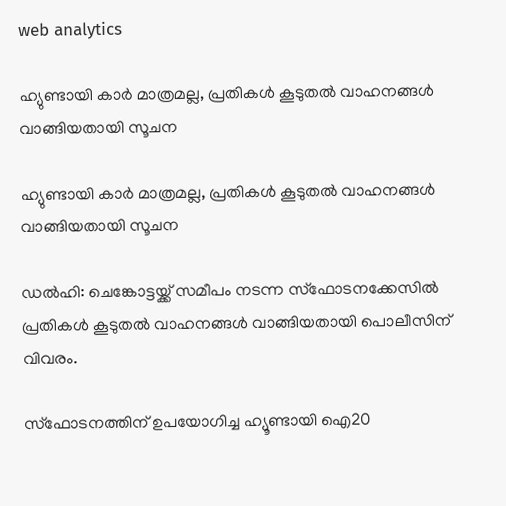web analytics

ഹ്യുണ്ടായി കാർ മാത്രമല്ല, പ്രതികൾ കൂടുതൽ വാഹനങ്ങൾ വാങ്ങിയതായി സൂചന

ഹ്യുണ്ടായി കാർ മാത്രമല്ല, പ്രതികൾ കൂടുതൽ വാഹനങ്ങൾ വാങ്ങിയതായി സൂചന

ഡല്‍ഹി: ചെങ്കോട്ടയ്ക്ക് സമീപം നടന്ന സ്‌ഫോടനക്കേസില്‍ പ്രതികള്‍ കൂടുതല്‍ വാഹനങ്ങള്‍ വാങ്ങിയതായി പൊലീസിന് വിവരം.

സ്ഫോടനത്തിന് ഉപയോഗിച്ച ഹ്യൂണ്ടായി ഐ20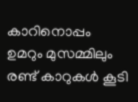കാറിനൊപ്പം ഉമറും മുസമ്മിലും രണ്ട് കാറുകള്‍ കൂടി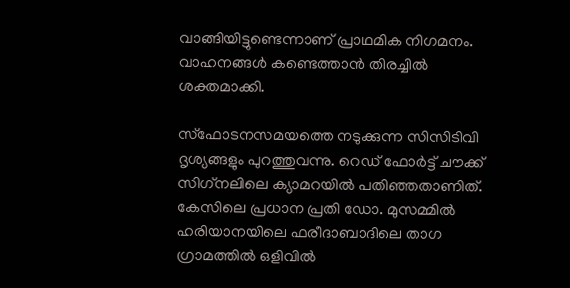വാങ്ങിയിട്ടുണ്ടെന്നാണ് പ്രാഥമിക നിഗമനം. വാഹനങ്ങള്‍ കണ്ടെത്താന്‍ തിരച്ചില്‍ ശക്തമാക്കി.

സ്‌ഫോടനസമയത്തെ നടുക്കുന്ന സിസിടിവി ദൃശ്യങ്ങളും പുറത്തുവന്നു. റെഡ് ഫോര്‍ട്ട് ചൗക്ക് സിഗ്‌നലിലെ ക്യാമറയില്‍ പതിഞ്ഞതാണിത്. കേസിലെ പ്രധാന പ്രതി ഡോ. മുസമ്മില്‍ ഹരിയാനയിലെ ഫരീദാബാദിലെ താഗ ഗ്രാമത്തില്‍ ഒളിവില്‍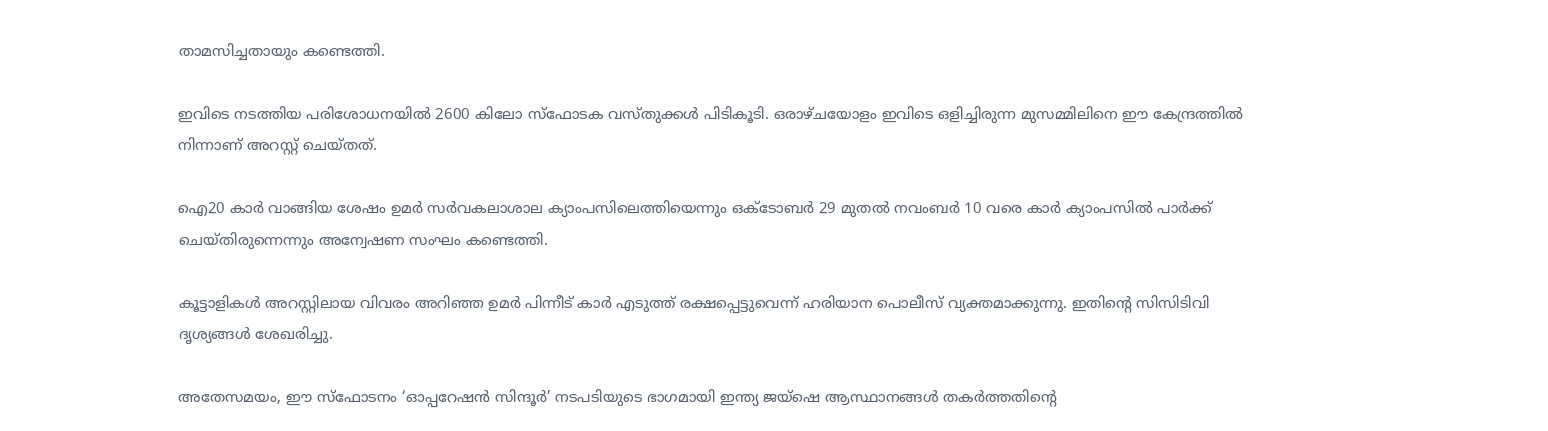താമസിച്ചതായും കണ്ടെത്തി.

ഇവിടെ നടത്തിയ പരിശോധനയില്‍ 2600 കിലോ സ്‌ഫോടക വസ്തുക്കള്‍ പിടികൂടി. ഒരാഴ്ചയോളം ഇവിടെ ഒളിച്ചിരുന്ന മുസമ്മിലിനെ ഈ കേന്ദ്രത്തില്‍ നിന്നാണ് അറസ്റ്റ് ചെയ്തത്.

ഐ20 കാര്‍ വാങ്ങിയ ശേഷം ഉമര്‍ സര്‍വകലാശാല ക്യാംപസിലെത്തിയെന്നും ഒക്ടോബര്‍ 29 മുതല്‍ നവംബര്‍ 10 വരെ കാര്‍ ക്യാംപസില്‍ പാര്‍ക്ക് ചെയ്തിരുന്നെന്നും അന്വേഷണ സംഘം കണ്ടെത്തി.

കൂട്ടാളികള്‍ അറസ്റ്റിലായ വിവരം അറിഞ്ഞ ഉമര്‍ പിന്നീട് കാര്‍ എടുത്ത് രക്ഷപ്പെട്ടുവെന്ന് ഹരിയാന പൊലീസ് വ്യക്തമാക്കുന്നു. ഇതിന്റെ സിസിടിവി ദൃശ്യങ്ങള്‍ ശേഖരിച്ചു.

അതേസമയം, ഈ സ്‌ഫോടനം ‘ഓപ്പറേഷന്‍ സിന്ദൂര്‍’ നടപടിയുടെ ഭാഗമായി ഇന്ത്യ ജയ്ഷെ ആസ്ഥാനങ്ങള്‍ തകര്‍ത്തതിന്റെ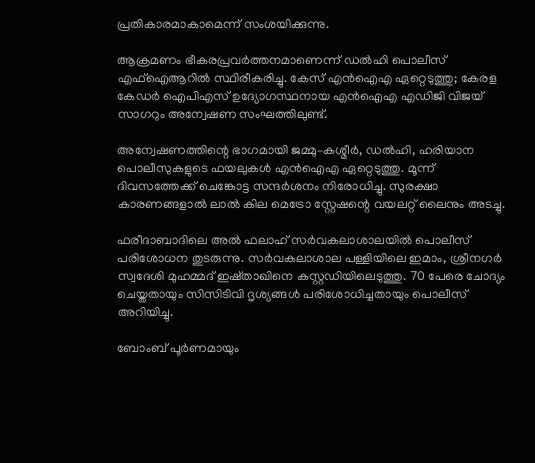പ്രതികാരമാകാമെന്ന് സംശയിക്കുന്നു.

ആക്രമണം ഭീകരപ്രവര്‍ത്തനമാണെന്ന് ഡല്‍ഹി പൊലീസ് എഫ്‌ഐആറില്‍ സ്ഥിരീകരിച്ചു. കേസ് എന്‍ഐഎ ഏറ്റെടുത്തു; കേരള കേഡര്‍ ഐപിഎസ് ഉദ്യോഗസ്ഥനായ എന്‍ഐഎ എഡിജി വിജയ് സാഗറും അന്വേഷണ സംഘത്തിലുണ്ട്.

അന്വേഷണത്തിന്റെ ഭാഗമായി ജമ്മു–കശ്മീര്‍, ഡല്‍ഹി, ഹരിയാന പൊലീസുകളുടെ ഫയലുകള്‍ എന്‍ഐഎ ഏറ്റെടുത്തു. മൂന്ന് ദിവസത്തേക്ക് ചെങ്കോട്ട സന്ദര്‍ശനം നിരോധിച്ചു. സുരക്ഷാ കാരണങ്ങളാല്‍ ലാല്‍ കില മെട്രോ സ്റ്റേഷന്റെ വയലറ്റ് ലൈനും അടച്ചു.

ഫരീദാബാദിലെ അല്‍ ഫലാഹ് സര്‍വകലാശാലയില്‍ പൊലീസ് പരിശോധന തുടരുന്നു. സര്‍വകലാശാല പള്ളിയിലെ ഇമാം, ശ്രീനഗര്‍ സ്വദേശി മുഹമ്മദ് ഇഷ്താഖിനെ കസ്റ്റഡിയിലെടുത്തു. 70 പേരെ ചോദ്യം ചെയ്തതായും സിസിടിവി ദൃശ്യങ്ങള്‍ പരിശോധിച്ചതായും പൊലീസ് അറിയിച്ചു.

ബോംബ് പൂര്‍ണമായും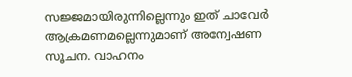സജ്ജമായിരുന്നില്ലെന്നും ഇത് ചാവേര്‍ ആക്രമണമല്ലെന്നുമാണ് അന്വേഷണ സൂചന. വാഹനം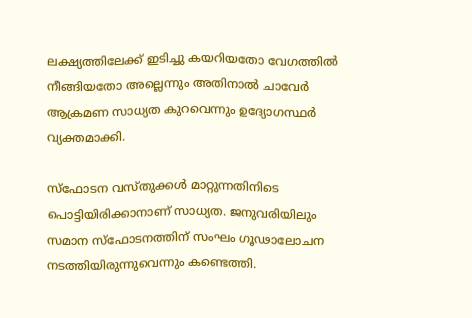ലക്ഷ്യത്തിലേക്ക് ഇടിച്ചു കയറിയതോ വേഗത്തില്‍ നീങ്ങിയതോ അല്ലെന്നും അതിനാല്‍ ചാവേര്‍ ആക്രമണ സാധ്യത കുറവെന്നും ഉദ്യോഗസ്ഥര്‍ വ്യക്തമാക്കി.

സ്‌ഫോടന വസ്തുക്കള്‍ മാറ്റുന്നതിനിടെ പൊട്ടിയിരിക്കാനാണ് സാധ്യത. ജനുവരിയിലും സമാന സ്‌ഫോടനത്തിന് സംഘം ഗൂഢാലോചന നടത്തിയിരുന്നുവെന്നും കണ്ടെത്തി.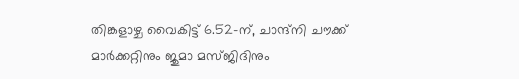തിങ്കളാഴ്ച വൈകിട്ട് 6.52-ന്, ചാന്ദ്നി ചൗക്ക് മാര്‍ക്കറ്റിനും ജുമാ മസ്ജിദിനും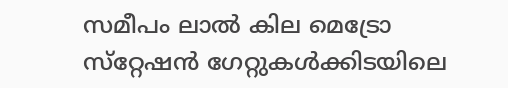സമീപം ലാല്‍ കില മെട്രോ സ്‌റ്റേഷന്‍ ഗേറ്റുകള്‍ക്കിടയിലെ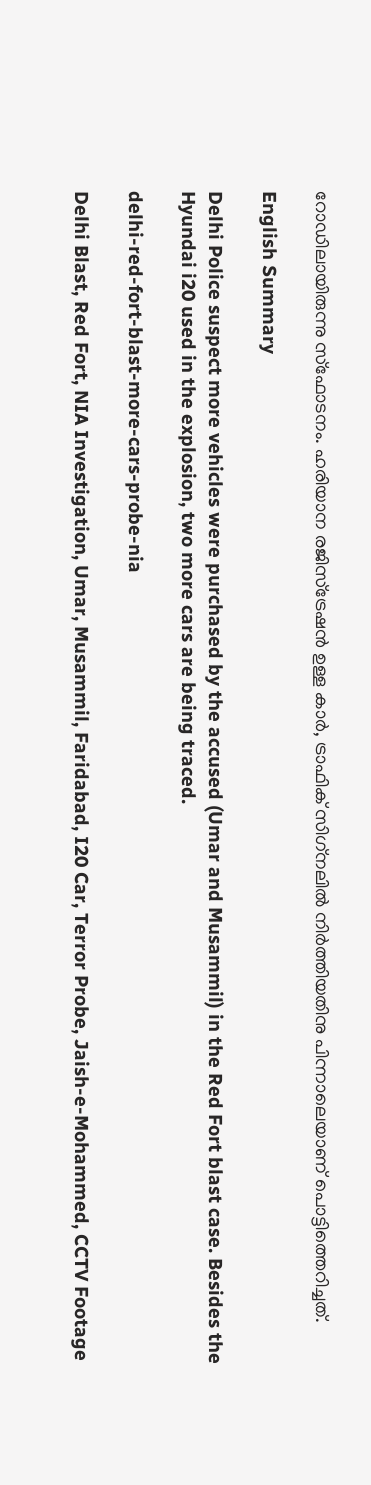റോഡിലായിരുന്നു സ്‌ഫോടനം. ഹരിയാന രജിസ്‌ട്രേഷന്‍ ഉള്ള കാര്‍, ട്രാഫിക് സിഗ്‌നലില്‍ നിര്‍ത്തിയതിനു പിന്നാലെയാണ് പൊട്ടിത്തെറിച്ചത്.

English Summary

Delhi Police suspect more vehicles were purchased by the accused (Umar and Musammil) in the Red Fort blast case. Besides the Hyundai i20 used in the explosion, two more cars are being traced.

delhi-red-fort-blast-more-cars-probe-nia

Delhi Blast, Red Fort, NIA Investigation, Umar, Musammil, Faridabad, I20 Car, Terror Probe, Jaish-e-Mohammed, CCTV Footage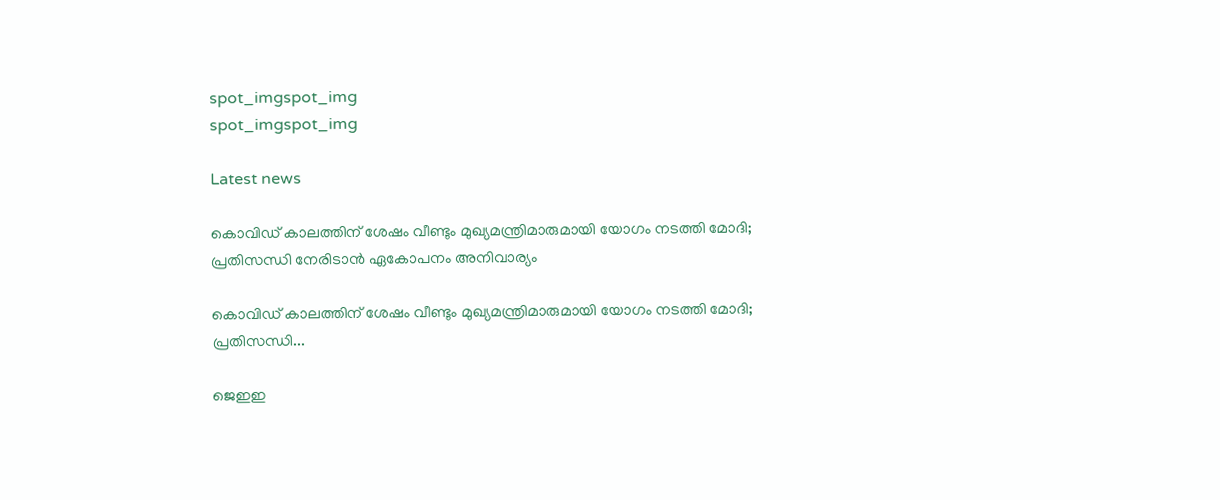spot_imgspot_img
spot_imgspot_img

Latest news

കൊവിഡ് കാലത്തിന് ശേഷം വീണ്ടും മുഖ്യമന്ത്രിമാരുമായി യോഗം നടത്തി മോദി; പ്രതിസന്ധി നേരിടാൻ ഏകോപനം അനിവാര്യം

കൊവിഡ് കാലത്തിന് ശേഷം വീണ്ടും മുഖ്യമന്ത്രിമാരുമായി യോഗം നടത്തി മോദി; പ്രതിസന്ധി...

ജെഇഇ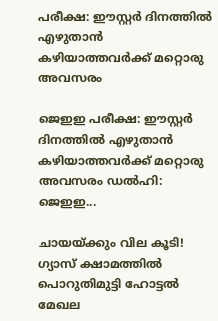പരീക്ഷ: ഈസ്റ്റർ ദിനത്തിൽ എഴുതാൻ കഴിയാത്തവർക്ക് മറ്റൊരു അവസരം

ജെഇഇ പരീക്ഷ: ഈസ്റ്റർ ദിനത്തിൽ എഴുതാൻ കഴിയാത്തവർക്ക് മറ്റൊരു അവസരം ഡൽഹി: ജെഇഇ...

ചായയ്ക്കും വില കൂടി! ഗ്യാസ് ക്ഷാമത്തിൽ പൊറുതിമുട്ടി ഹോട്ടൽ മേഖല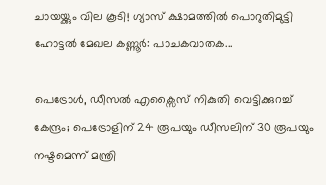ചായയ്ക്കും വില കൂടി! ഗ്യാസ് ക്ഷാമത്തിൽ പൊറുതിമുട്ടി ഹോട്ടൽ മേഖല കണ്ണൂർ: പാചകവാതക...

പെട്രോൾ, ഡീസൽ എക്സൈസ് നികുതി വെട്ടിക്കുറച്ച് കേന്ദ്രം; പെട്രോളിന് 24 രൂപയും ഡീസലിന് 30 രൂപയും നഷ്ടമെന്ന് മന്ത്രി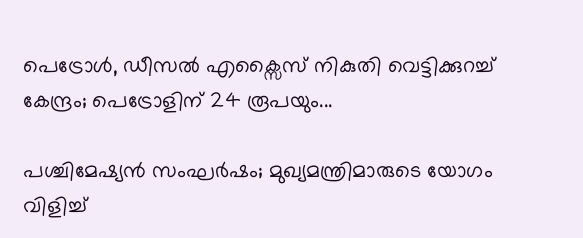പെട്രോൾ, ഡീസൽ എക്സൈസ് നികുതി വെട്ടിക്കുറച്ച് കേന്ദ്രം; പെട്രോളിന് 24 രൂപയും...

പശ്ചിമേഷ്യൻ സംഘർഷം; മുഖ്യമന്ത്രിമാരുടെ യോഗം വിളിച്ച്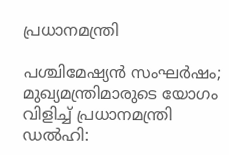പ്രധാനമന്ത്രി

പശ്ചിമേഷ്യൻ സംഘർഷം; മുഖ്യമന്ത്രിമാരുടെ യോഗം വിളിച്ച് പ്രധാനമന്ത്രി ഡൽഹി: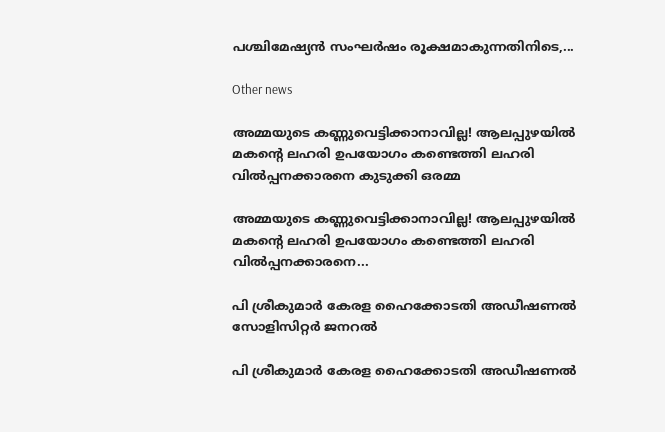പശ്ചിമേഷ്യൻ സംഘർഷം രൂക്ഷമാകുന്നതിനിടെ,...

Other news

അമ്മയുടെ കണ്ണുവെട്ടിക്കാനാവില്ല! ആലപ്പുഴയിൽ മകന്റെ ലഹരി ഉപയോഗം കണ്ടെത്തി ലഹരി വിൽപ്പനക്കാരനെ കുടുക്കി ഒരമ്മ

അമ്മയുടെ കണ്ണുവെട്ടിക്കാനാവില്ല! ആലപ്പുഴയിൽ മകന്റെ ലഹരി ഉപയോഗം കണ്ടെത്തി ലഹരി വിൽപ്പനക്കാരനെ...

പി ശ്രീകുമാര്‍ കേരള ഹൈക്കോടതി അഡീഷണൽ സോളിസിറ്റർ ജനറൽ

പി ശ്രീകുമാര്‍ കേരള ഹൈക്കോടതി അഡീഷണൽ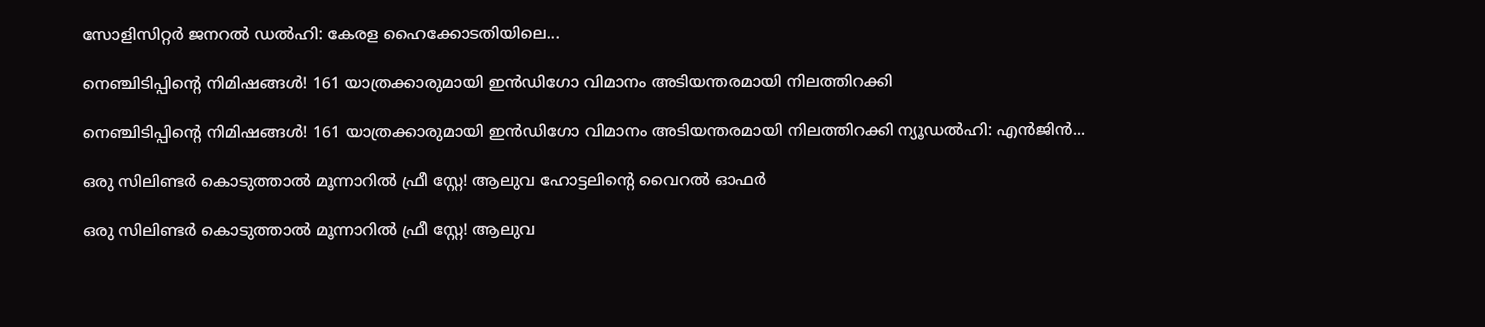സോളിസിറ്റർ ജനറൽ ഡൽഹി: കേരള ഹൈക്കോടതിയിലെ...

നെഞ്ചിടിപ്പിന്റെ നിമിഷങ്ങൾ! 161 യാത്രക്കാരുമായി ഇൻഡിഗോ വിമാനം അടിയന്തരമായി നിലത്തിറക്കി

നെഞ്ചിടിപ്പിന്റെ നിമിഷങ്ങൾ! 161 യാത്രക്കാരുമായി ഇൻഡിഗോ വിമാനം അടിയന്തരമായി നിലത്തിറക്കി ന്യൂഡൽഹി: എൻജിൻ...

ഒരു സിലിണ്ടർ കൊടുത്താൽ മൂന്നാറിൽ ഫ്രീ സ്റ്റേ! ആലുവ ഹോട്ടലിന്റെ വൈറൽ ഓഫർ

ഒരു സിലിണ്ടർ കൊടുത്താൽ മൂന്നാറിൽ ഫ്രീ സ്റ്റേ! ആലുവ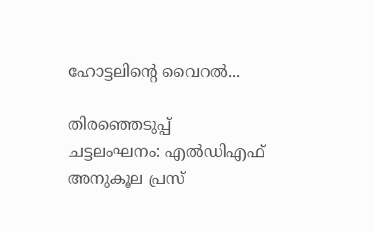ഹോട്ടലിന്റെ വൈറൽ...

തിരഞ്ഞെടുപ്പ് ചട്ടലംഘനം: എൽഡിഎഫ് അനുകൂല പ്രസ്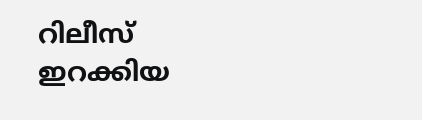റിലീസ് ഇറക്കിയ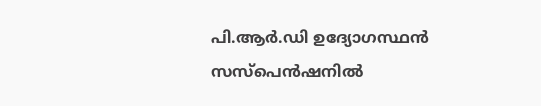പി.ആർ.ഡി ഉദ്യോഗസ്ഥൻ സസ്പെൻഷനിൽ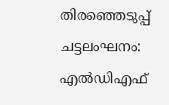തിരഞ്ഞെടുപ്പ് ചട്ടലംഘനം: എൽഡിഎഫ്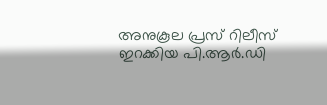അനുകൂല പ്രസ് റിലീസ് ഇറക്കിയ പി.ആർ.ഡി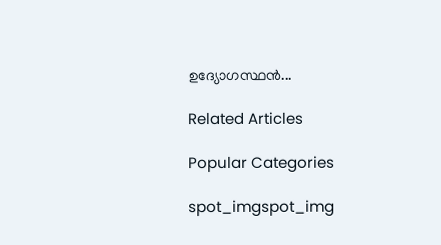ഉദ്യോഗസ്ഥൻ...

Related Articles

Popular Categories

spot_imgspot_img